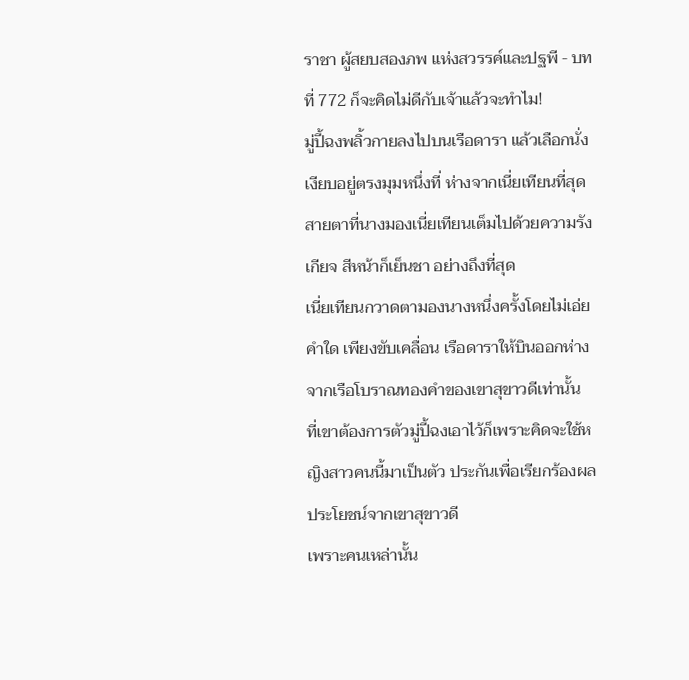ราชา ผู้สยบสองภพ แห่งสวรรค์และปฐพี - บทที่ 772 ก็จะคิดไม่ดีกับเจ้าแล้วจะทำไม!
มู่ปี้ฉงพลิ้วกายลงไปบนเรือดารา แล้วเลือกนั่งเงียบอยู่ตรงมุมหนึ่งที่ ห่างจากเนี่ยเทียนที่สุด
สายตาที่นางมองเนี่ยเทียนเต็มไปด้วยความรังเกียจ สีหน้าก็เย็นชา อย่างถึงที่สุด
เนี่ยเทียนกวาดตามองนางหนึ่งครั้งโดยไม่เอ่ยคำใด เพียงขับเคลื่อน เรือดาราให้บินออกห่างจากเรือโบราณทองคำของเขาสุขาวดีเท่านั้น
ที่เขาต้องการตัวมู่ปี้ฉงเอาไว้ก็เพราะคิดจะใช้หญิงสาวคนนี้มาเป็นตัว ประกันเพื่อเรียกร้องผลประโยชน์จากเขาสุขาวดี
เพราะคนเหล่านั้น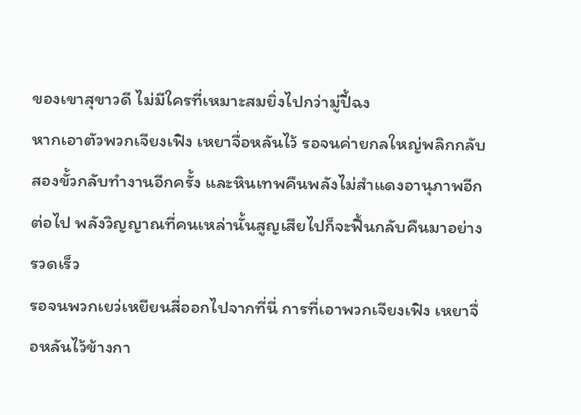ของเขาสุขาวดี ไม่มีใครที่เหมาะสมยิ่งไปกว่ามู่ปี้ฉง
หากเอาตัวพวกเจียงเฟิง เหยาจื่อหลันไว้ รอจนค่ายกลใหญ่พลิกกลับ สองขั้วกลับทำงานอีกครั้ง และหินเทพคืนพลังไม่สำแดงอานุภาพอีกต่อไป พลังวิญญาณที่คนเหล่านั้นสูญเสียไปก็จะฟื้นกลับคืนมาอย่างรวดเร็ว
รอจนพวกเยว่เหยียนสี่ออกไปจากที่นี่ การที่เอาพวกเจียงเฟิง เหยาจื่ อหลันไว้ข้างกา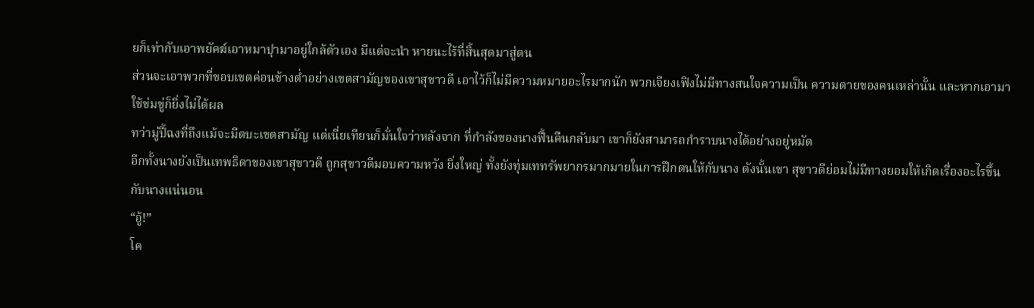ยก็เท่ากับเอาพยัคฆ์เอาหมาปุามาอยู่ใกล้ตัวเอง มีแต่จะนำ หายนะไร้ที่สิ้นสุดมาสู่ตน
ส่วนจะเอาพวกที่ขอบเขตค่อนข้างต่ำอย่างเขตสามัญของเขาสุขาวดี เอาไว้ก็ไม่มีความหมายอะไรมากนัก พวกเจียงเฟิงไม่มีทางสนใจความเป็น ความตายของคนเหล่านั้น และหากเอามาใช้ข่มขู่ก็ยิ่งไม่ได้ผล
ทว่ามู่ปี้ฉงที่ถึงแม้จะมีตบะเขตสามัญ แต่เนี่ยเทียนก็มั่นใจว่าหลังจาก ที่กำลังของนางฟื้นคืนกลับมา เขาก็ยังสามารถกำราบนางได้อย่างอยู่หมัด
อีกทั้งนางยังเป็นเทพธิดาของเขาสุขาวดี ถูกสุขาวดีมอบความหวัง ยิ่งใหญ่ ทั้งยังทุ่มเททรัพยากรมากมายในการฝึกตนให้กับนาง ดังนั้นเขา สุขาวดีย่อมไม่มีทางยอมให้เกิดเรื่องอะไรขึ้นกับนางแน่นอน
“อู้!”
โค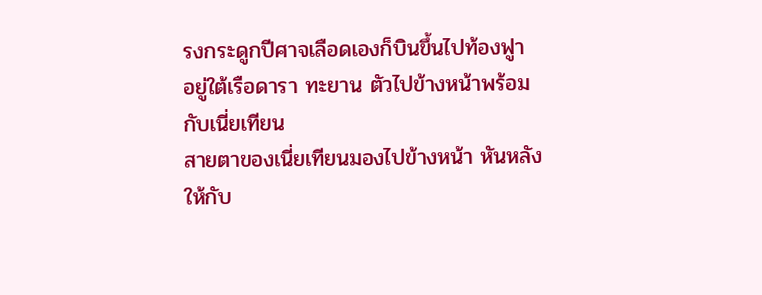รงกระดูกปีศาจเลือดเองก็บินขึ้นไปท้องฟูา อยู่ใต้เรือดารา ทะยาน ตัวไปข้างหน้าพร้อมกับเนี่ยเทียน
สายตาของเนี่ยเทียนมองไปข้างหน้า หันหลังให้กับ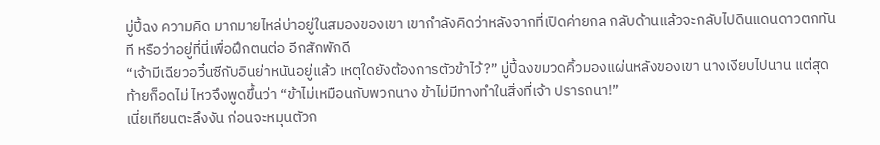มู่ปี้ฉง ความคิด มากมายไหล่บ่าอยู่ในสมองของเขา เขากำลังคิดว่าหลังจากที่เปิดค่ายกล กลับด้านแล้วจะกลับไปดินแดนดาวตกทันที หรือว่าอยู่ที่นี่เพื่อฝึกตนต่อ อีกสักพักดี
“เจ้ามีเฉียวอวิ๋นซีกับอินย่าหนันอยู่แล้ว เหตุใดยังต้องการตัวข้าไว้?” มู่ปี้ฉงขมวดคิ้วมองแผ่นหลังของเขา นางเงียบไปนาน แต่สุดท้ายก็อดไม่ ไหวจึงพูดขึ้นว่า “ข้าไม่เหมือนกับพวกนาง ข้าไม่มีทางทำในสิ่งที่เจ้า ปรารถนา!”
เนี่ยเทียนตะลึงงัน ก่อนจะหมุนตัวก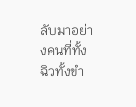ลับมาอย่างคนที่ทั้งฉิวทั้งขำ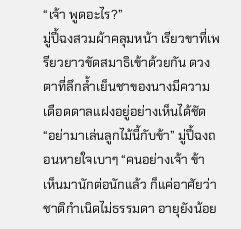“เจ้า พูดอะไร?”
มู่ปี้ฉงสวมผ้าคลุมหน้า เรียวขาที่เพรียวยาวขัดสมาธิเข้าด้วยกัน ดวงตาที่ลึกล้ำเย็นชาของนางมีความเดือดดาลแฝงอยู่อย่างเห็นได้ชัด
“อย่ามาเล่นลูกไม้นี้กับข้า” มู่ปี้ฉงถอนหายใจเบาๆ “คนอย่างเจ้า ข้า เห็นมานักต่อนักแล้ว ก็แค่อาศัยว่าชาติกำเนิดไม่ธรรมดา อายุยังน้อย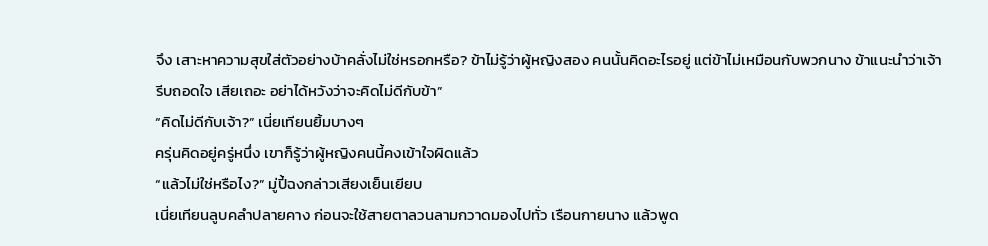จึง เสาะหาความสุขใส่ตัวอย่างบ้าคลั่งไม่ใช่หรอกหรือ? ข้าไม่รู้ว่าผู้หญิงสอง คนนั้นคิดอะไรอยู่ แต่ข้าไม่เหมือนกับพวกนาง ข้าแนะนำว่าเจ้ารีบถอดใจ เสียเถอะ อย่าได้หวังว่าจะคิดไม่ดีกับข้า”
“คิดไม่ดีกับเจ้า?” เนี่ยเทียนยิ้มบางๆ
ครุ่นคิดอยู่ครู่หนึ่ง เขาก็รู้ว่าผู้หญิงคนนี้คงเข้าใจผิดแล้ว
“แล้วไม่ใช่หรือไง?” มู่ปี้ฉงกล่าวเสียงเย็นเยียบ
เนี่ยเทียนลูบคลำปลายคาง ก่อนจะใช้สายตาลวนลามกวาดมองไปทั่ว เรือนกายนาง แล้วพูด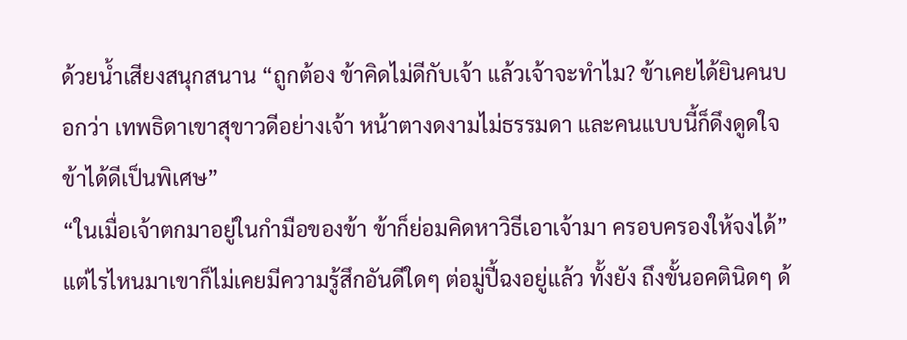ด้วยน้ำเสียงสนุกสนาน “ถูกต้อง ข้าคิดไม่ดีกับเจ้า แล้วเจ้าจะทำไม? ข้าเคยได้ยินคนบอกว่า เทพธิดาเขาสุขาวดีอย่างเจ้า หน้าตางดงามไม่ธรรมดา และคนแบบนี้ก็ดึงดูดใจข้าได้ดีเป็นพิเศษ”
“ในเมื่อเจ้าตกมาอยู่ในกำมือของข้า ข้าก็ย่อมคิดหาวิธีเอาเจ้ามา ครอบครองให้จงได้”
แต่ไรไหนมาเขาก็ไม่เคยมีความรู้สึกอันดีใดๆ ต่อมู่ปี้ฉงอยู่แล้ว ทั้งยัง ถึงขั้นอคตินิดๆ ด้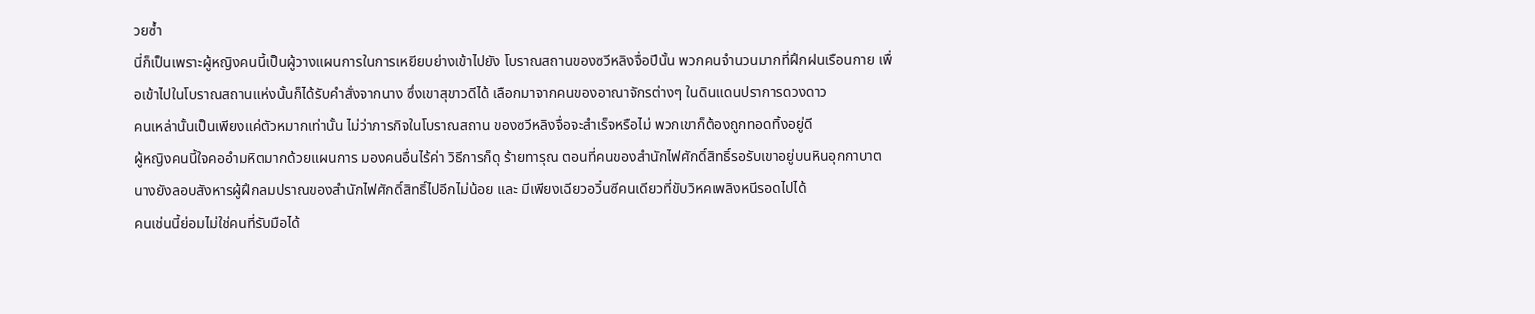วยซ้ำ
นี่ก็เป็นเพราะผู้หญิงคนนี้เป็นผู้วางแผนการในการเหยียบย่างเข้าไปยัง โบราณสถานของซวีหลิงจื่อปีนั้น พวกคนจำนวนมากที่ฝึกฝนเรือนกาย เพื่อเข้าไปในโบราณสถานแห่งนั้นก็ได้รับคำสั่งจากนาง ซึ่งเขาสุขาวดีได้ เลือกมาจากคนของอาณาจักรต่างๆ ในดินแดนปราการดวงดาว
คนเหล่านั้นเป็นเพียงแค่ตัวหมากเท่านั้น ไม่ว่าภารกิจในโบราณสถาน ของซวีหลิงจื่อจะสำเร็จหรือไม่ พวกเขาก็ต้องถูกทอดทิ้งอยู่ดี
ผู้หญิงคนนี้ใจคออำมหิตมากด้วยแผนการ มองคนอื่นไร้ค่า วิธีการก็ดุ ร้ายทารุณ ตอนที่คนของสำนักไฟศักดิ์สิทธิ์รอรับเขาอยู่บนหินอุกกาบาต นางยังลอบสังหารผู้ฝึกลมปราณของสำนักไฟศักดิ์สิทธิ์ไปอีกไม่น้อย และ มีเพียงเฉียวอวิ๋นซีคนเดียวที่ขับวิหคเพลิงหนีรอดไปได้
คนเช่นนี้ย่อมไม่ใช่คนที่รับมือได้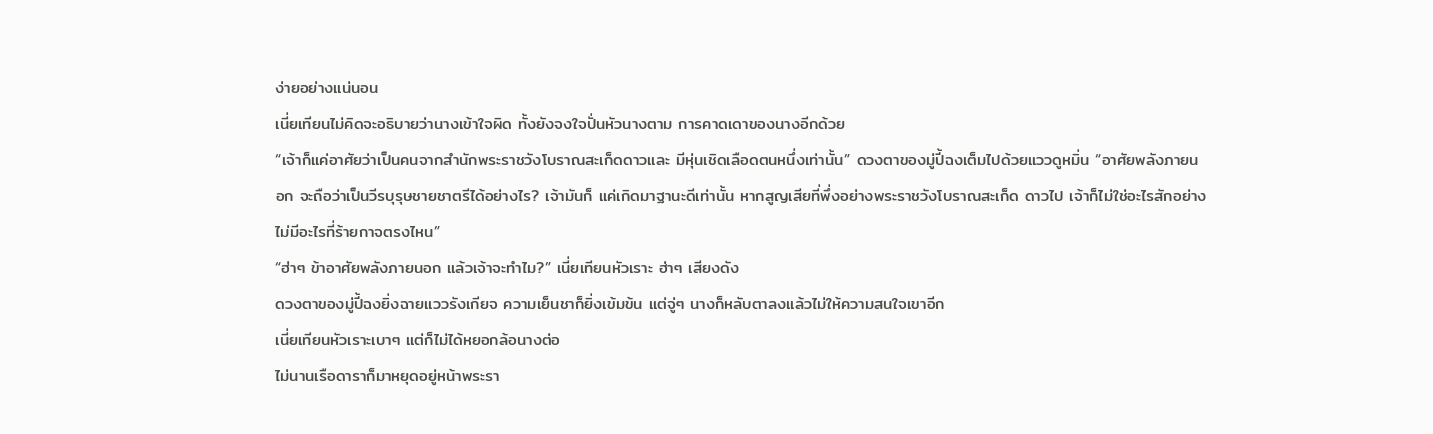ง่ายอย่างแน่นอน
เนี่ยเทียนไม่คิดจะอธิบายว่านางเข้าใจผิด ทั้งยังจงใจปั่นหัวนางตาม การคาดเดาของนางอีกด้วย
“เจ้าก็แค่อาศัยว่าเป็นคนจากสำนักพระราชวังโบราณสะเก็ดดาวและ มีหุ่นเชิดเลือดตนหนึ่งเท่านั้น” ดวงตาของมู่ปี้ฉงเต็มไปด้วยแววดูหมิ่น “อาศัยพลังภายนอก จะถือว่าเป็นวีรบุรุษชายชาตรีได้อย่างไร? เจ้ามันก็ แค่เกิดมาฐานะดีเท่านั้น หากสูญเสียที่พึ่งอย่างพระราชวังโบราณสะเก็ด ดาวไป เจ้าก็ไม่ใช่อะไรสักอย่าง ไม่มีอะไรที่ร้ายกาจตรงไหน”
“ฮ่าๆ ข้าอาศัยพลังภายนอก แล้วเจ้าจะทำไม?” เนี่ยเทียนหัวเราะ ฮ่าๆ เสียงดัง
ดวงตาของมู่ปี้ฉงยิ่งฉายแววรังเกียจ ความเย็นชาก็ยิ่งเข้มข้น แต่จู่ๆ นางก็หลับตาลงแล้วไม่ให้ความสนใจเขาอีก
เนี่ยเทียนหัวเราะเบาๆ แต่ก็ไม่ได้หยอกล้อนางต่อ
ไม่นานเรือดาราก็มาหยุดอยู่หน้าพระรา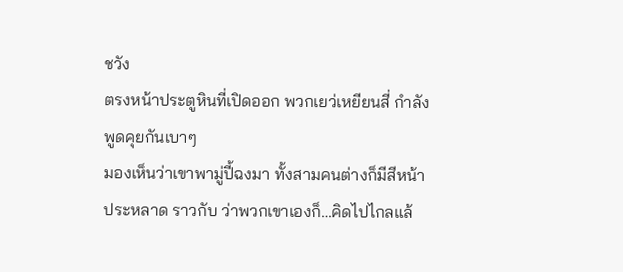ชวัง
ตรงหน้าประตูหินที่เปิดออก พวกเยว่เหยียนสี่ กำลังพูดคุยกันเบาๆ
มองเห็นว่าเขาพามู่ปี้ฉงมา ทั้งสามคนต่างก็มีสีหน้าประหลาด ราวกับ ว่าพวกเขาเองก็…คิดไปไกลแล้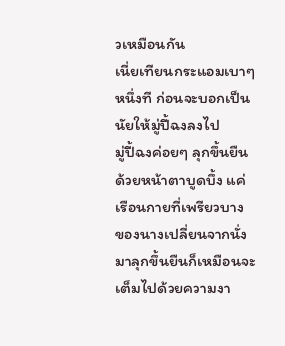วเหมือนกัน
เนี่ยเทียนกระแอมเบาๆ หนึ่งที ก่อนจะบอกเป็นนัยให้มู่ปี้ฉงลงไป
มู่ปี้ฉงค่อยๆ ลุกขึ้นยืนด้วยหน้าตาบูดบึ้ง แค่เรือนกายที่เพรียวบาง ของนางเปลี่ยนจากนั่งมาลุกขึ้นยืนก็เหมือนจะเต็มไปด้วยความงา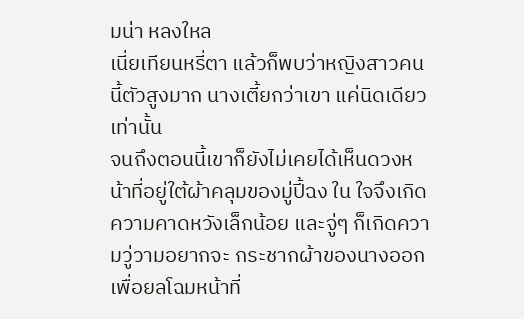มน่า หลงใหล
เนี่ยเทียนหรี่ตา แล้วก็พบว่าหญิงสาวคนนี้ตัวสูงมาก นางเตี้ยกว่าเขา แค่นิดเดียวเท่านั้น
จนถึงตอนนี้เขาก็ยังไม่เคยได้เห็นดวงหน้าที่อยู่ใต้ผ้าคลุมของมู่ปี้ฉง ใน ใจจึงเกิดความคาดหวังเล็กน้อย และจู่ๆ ก็เกิดความวู่วามอยากจะ กระชากผ้าของนางออกเพื่อยลโฉมหน้าที่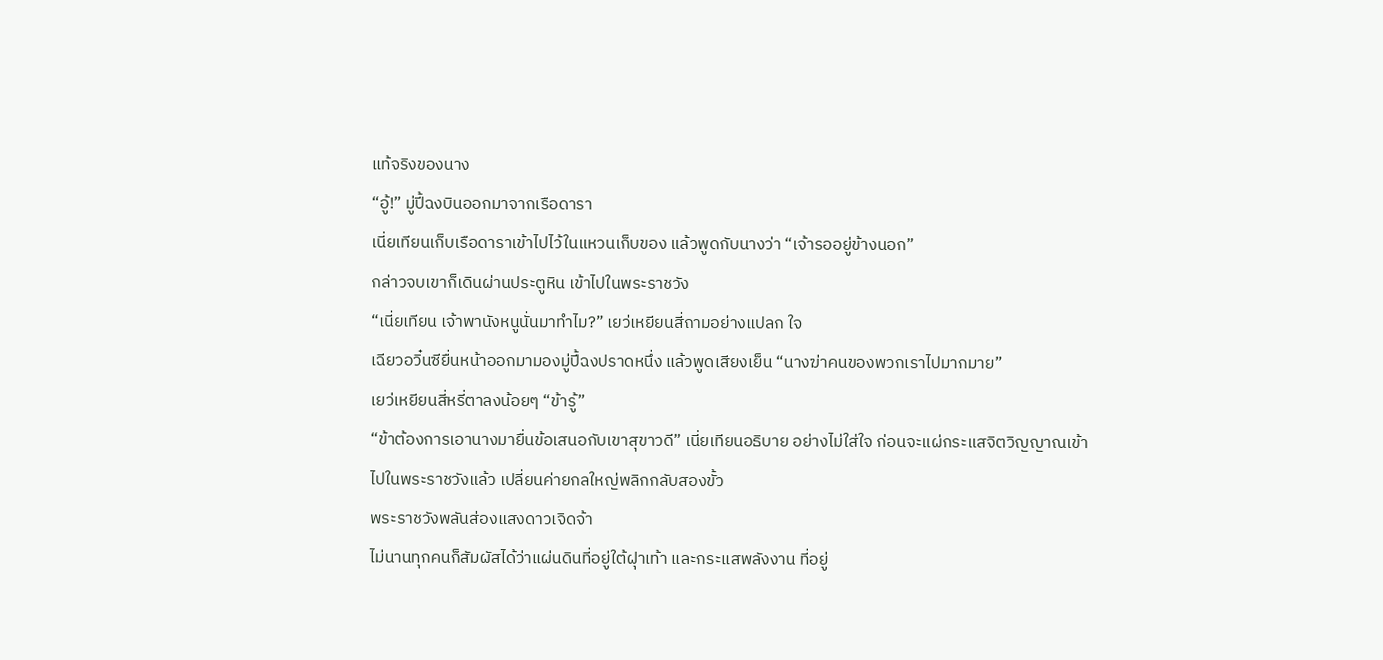แท้จริงของนาง
“อู้!” มู่ปี้ฉงบินออกมาจากเรือดารา
เนี่ยเทียนเก็บเรือดาราเข้าไปไว้ในแหวนเก็บของ แล้วพูดกับนางว่า “เจ้ารออยู่ข้างนอก”
กล่าวจบเขาก็เดินผ่านประตูหิน เข้าไปในพระราชวัง
“เนี่ยเทียน เจ้าพานังหนูนั่นมาทำไม?” เยว่เหยียนสี่ถามอย่างแปลก ใจ
เฉียวอวิ๋นซียื่นหน้าออกมามองมู่ปี้ฉงปราดหนึ่ง แล้วพูดเสียงเย็น “นางฆ่าคนของพวกเราไปมากมาย”
เยว่เหยียนสี่หรี่ตาลงน้อยๆ “ข้ารู้”
“ข้าต้องการเอานางมายื่นข้อเสนอกับเขาสุขาวดี” เนี่ยเทียนอธิบาย อย่างไม่ใส่ใจ ก่อนจะแผ่กระแสจิตวิญญาณเข้าไปในพระราชวังแล้ว เปลี่ยนค่ายกลใหญ่พลิกกลับสองขั้ว
พระราชวังพลันส่องแสงดาวเจิดจ้า
ไม่นานทุกคนก็สัมผัสได้ว่าแผ่นดินที่อยู่ใต้ฝุาเท้า และกระแสพลังงาน ที่อยู่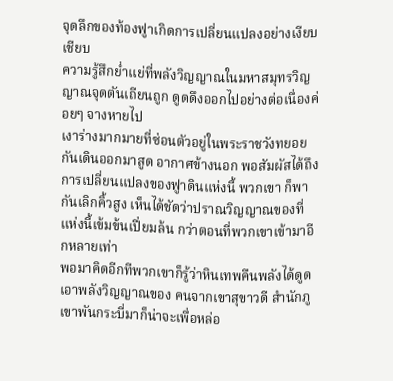จุดลึกของท้องฟูาเกิดการเปลี่ยนแปลงอย่างเงียบเชียบ
ความรู้สึกย่ำแย่ที่พลังวิญญาณในมหาสมุทรวิญญาณจุดตันเถียนถูก ดูดดึงออกไปอย่างต่อเนื่องค่อยๆ จางหายไป
เงาร่างมากมายที่ซ่อนตัวอยู่ในพระราชวังทยอยกันเดินออกมาสูด อากาศข้างนอก พอสัมผัสได้ถึงการเปลี่ยนแปลงของฟูาดินแห่งนี้ พวกเขา ก็พากันเลิกคิ้วสูง เห็นได้ชัดว่าปราณวิญญาณของที่แห่งนี้เข้มข้นเปี่ยมล้น กว่าตอนที่พวกเขาเข้ามาอีกหลายเท่า
พอมาคิดอีกทีพวกเขาก็รู้ว่าหินเทพคืนพลังได้ดูดเอาพลังวิญญาณของ คนจากเขาสุขาวดี สำนักภูเขาพันกระบี่มาก็น่าจะเพื่อหล่อ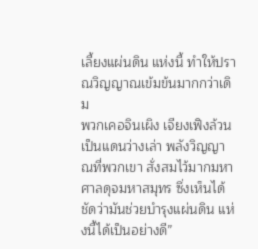เลี้ยงแผ่นดิน แห่งนี้ ทำให้ปราณวิญญาณเข้มข้นมากกว่าเดิม
พวกเคอจินเผิง เจียงเฟิงล้วนเป็นแดนว่างเล่า พลังวิญญาณที่พวกเขา สั่งสมไว้มากมหาศาลดุจมหาสมุทร ซึ่งเห็นได้ชัดว่ามันช่วยบำรุงแผ่นดิน แห่งนี้ได้เป็นอย่างดี”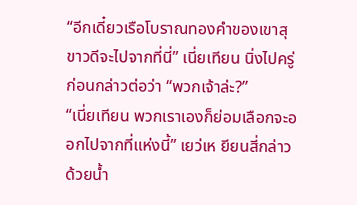“อีกเดี๋ยวเรือโบราณทองคำของเขาสุขาวดีจะไปจากที่นี่” เนี่ยเทียน นิ่งไปครู่ ก่อนกล่าวต่อว่า “พวกเจ้าล่ะ?”
“เนี่ยเทียน พวกเราเองก็ย่อมเลือกจะออกไปจากที่แห่งนี้” เยว่เห ยียนสี่กล่าวด้วยน้ำ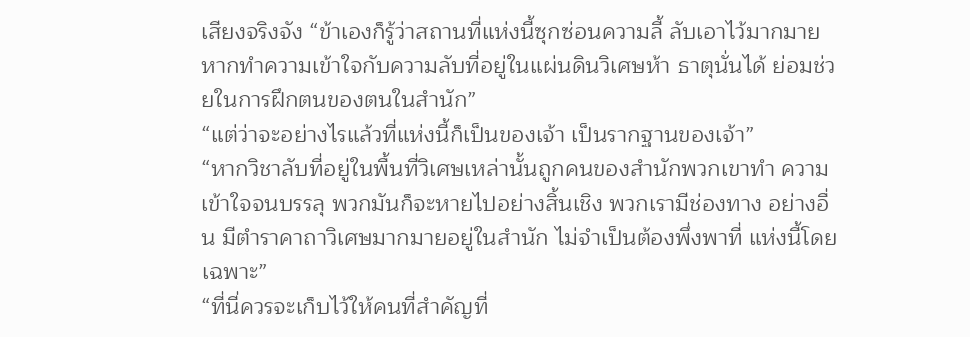เสียงจริงจัง “ข้าเองก็รู้ว่าสถานที่แห่งนี้ซุกซ่อนความลี้ ลับเอาไว้มากมาย หากทำความเข้าใจกับความลับที่อยู่ในแผ่นดินวิเศษห้า ธาตุนั่นได้ ย่อมช่วยในการฝึกตนของตนในสำนัก”
“แต่ว่าจะอย่างไรแล้วที่แห่งนี้ก็เป็นของเจ้า เป็นรากฐานของเจ้า”
“หากวิชาลับที่อยู่ในพื้นที่วิเศษเหล่านั้นถูกคนของสำนักพวกเขาทำ ความเข้าใจจนบรรลุ พวกมันก็จะหายไปอย่างสิ้นเชิง พวกเรามีช่องทาง อย่างอื่น มีตำราคาถาวิเศษมากมายอยู่ในสำนัก ไม่จำเป็นต้องพึ่งพาที่ แห่งนี้โดยเฉพาะ”
“ที่นี่ควรจะเก็บไว้ให้คนที่สำคัญที่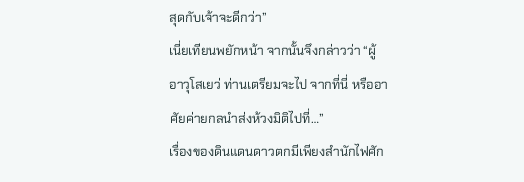สุดกับเจ้าจะดีกว่า”
เนี่ยเทียนพยักหน้า จากนั้นจึงกล่าวว่า “ผู้อาวุโสเยว่ ท่านเตรียมจะไป จากที่นี่ หรืออาศัยค่ายกลนำส่งห้วงมิติไปที่…”
เรื่องของดินแดนดาวตกมีเพียงสำนักไฟศัก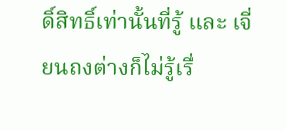ดิ์สิทธิ์เท่านั้นที่รู้ และ เจี่ยนถงต่างก็ไม่รู้เรื่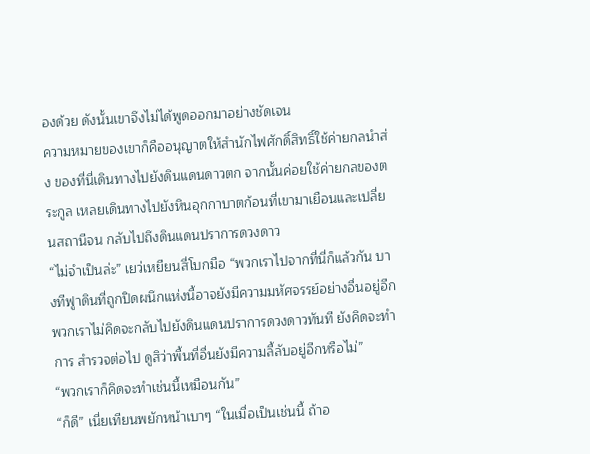องด้วย ดังนั้นเขาจึงไม่ได้พูดออกมาอย่างชัดเจน
ความหมายของเขาก็คืออนุญาตให้สำนักไฟศักดิ์สิทธิ์ใช้ค่ายกลนำส่ง ของที่นี่เดินทางไปยังดินแดนดาวตก จากนั้นค่อยใช้ค่ายกลของตระกูล เหลยเดินทางไปยังหินอุกกาบาตก้อนที่เขามาเยือนและเปลี่ยนสถานีจน กลับไปถึงดินแดนปราการดวงดาว
“ไม่จำเป็นล่ะ” เยว่เหยียนสี่โบกมือ “พวกเราไปจากที่นี่ก็แล้วกัน บางทีฟูาดินที่ถูกปิดผนึกแห่งนี้อาจยังมีความมหัศจรรย์อย่างอื่นอยู่อีก พวกเราไม่คิดจะกลับไปยังดินแดนปราการดวงดาวทันที ยังคิดจะทำการ สำรวจต่อไป ดูสิว่าพื้นที่อื่นยังมีความลี้ลับอยู่อีกหรือไม่”
“พวกเราก็คิดจะทำเช่นนี้เหมือนกัน”
“ก็ดี” เนี่ยเทียนพยักหน้าเบาๆ “ในเมื่อเป็นเช่นนี้ ถ้าอ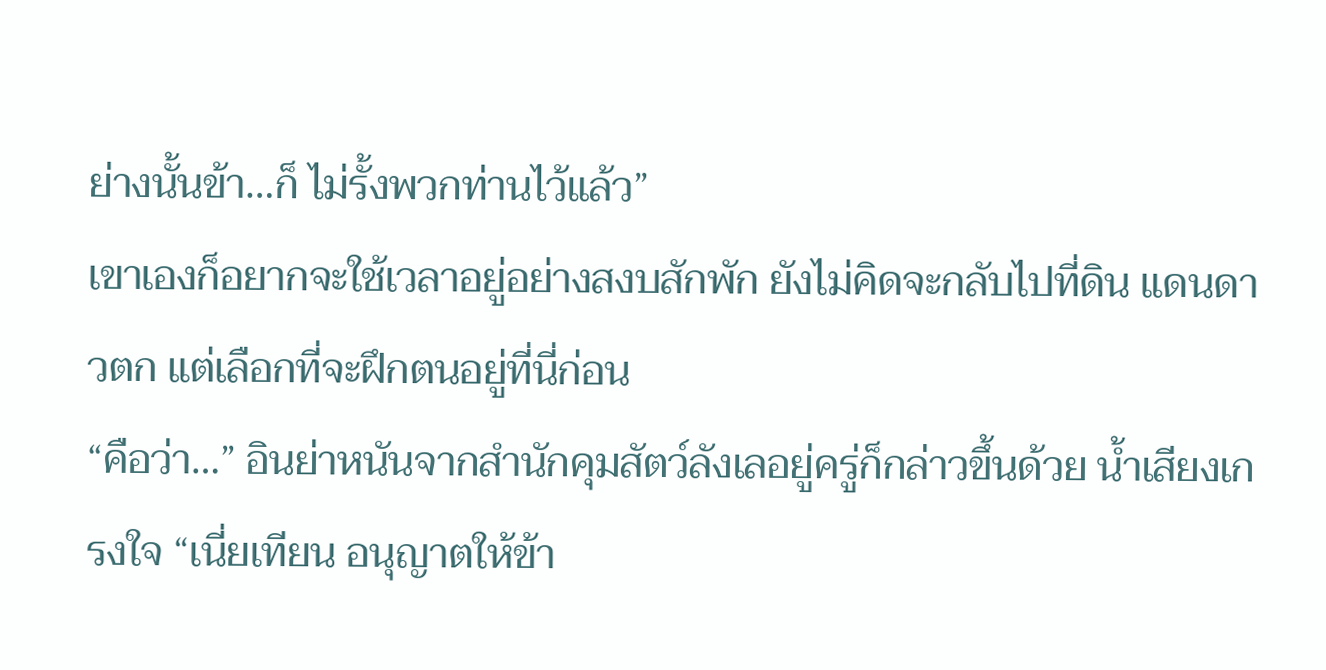ย่างนั้นข้า…ก็ ไม่รั้งพวกท่านไว้แล้ว”
เขาเองก็อยากจะใช้เวลาอยู่อย่างสงบสักพัก ยังไม่คิดจะกลับไปที่ดิน แดนดาวตก แต่เลือกที่จะฝึกตนอยู่ที่นี่ก่อน
“คือว่า…” อินย่าหนันจากสำนักคุมสัตว์ลังเลอยู่ครู่ก็กล่าวขึ้นด้วย น้ำเสียงเกรงใจ “เนี่ยเทียน อนุญาตให้ข้า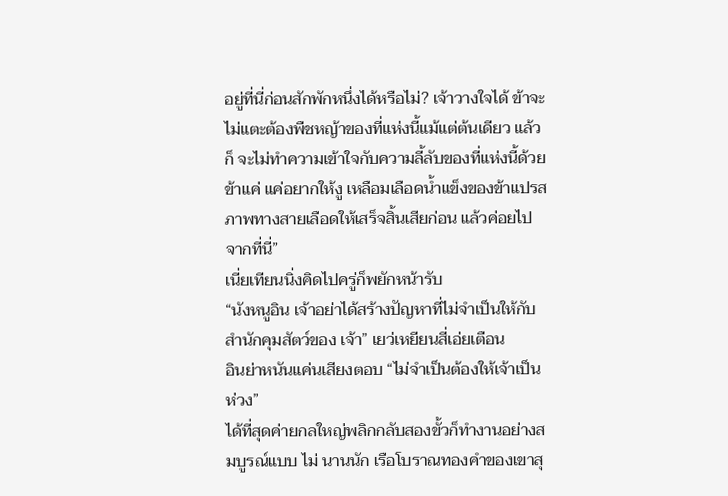อยู่ที่นี่ก่อนสักพักหนึ่งได้หรือไม่? เจ้าวางใจได้ ข้าจะไม่แตะต้องพืชหญ้าของที่แห่งนี้แม้แต่ต้นเดียว แล้วก็ จะไม่ทำความเข้าใจกับความลี้ลับของที่แห่งนี้ด้วย ข้าแค่ แค่อยากให้งู เหลือมเลือดน้ำแข็งของข้าแปรสภาพทางสายเลือดให้เสร็จสิ้นเสียก่อน แล้วค่อยไปจากที่นี่”
เนี่ยเทียนนิ่งคิดไปครู่ก็พยักหน้ารับ
“นังหนูอิน เจ้าอย่าได้สร้างปัญหาที่ไม่จำเป็นให้กับสำนักคุมสัตว์ของ เจ้า” เยว่เหยียนสี่เอ่ยเตือน
อินย่าหนันแค่นเสียงตอบ “ไม่จำเป็นต้องให้เจ้าเป็นห่วง”
ได้ที่สุดค่ายกลใหญ่พลิกกลับสองขั้วก็ทำงานอย่างสมบูรณ์แบบ ไม่ นานนัก เรือโบราณทองคำของเขาสุ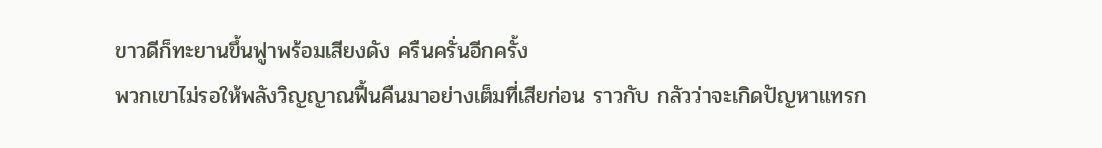ขาวดีก็ทะยานขึ้นฟูาพร้อมเสียงดัง ครืนครั่นอีกครั้ง
พวกเขาไม่รอให้พลังวิญญาณฟื้นคืนมาอย่างเต็มที่เสียก่อน ราวกับ กลัวว่าจะเกิดปัญหาแทรก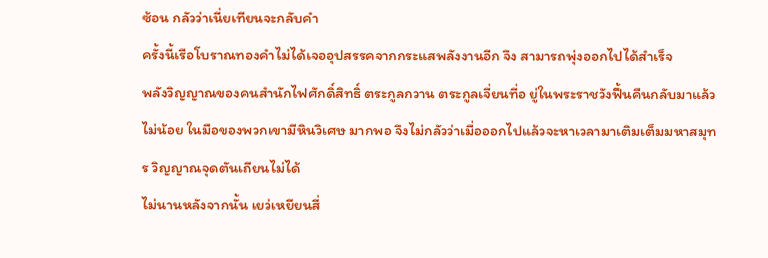ซ้อน กลัวว่าเนี่ยเทียนจะกลับคำ
ครั้งนี้เรือโบราณทองคำไม่ได้เจออุปสรรคจากกระแสพลังงานอีก จึง สามารถพุ่งออกไปได้สำเร็จ
พลังวิญญาณของคนสำนักไฟศักดิ์สิทธิ์ ตระกูลกวาน ตระกูลเจี่ยนที่อ ยู่ในพระราชวังฟื้นคืนกลับมาแล้วไม่น้อย ในมือของพวกเขามีหินวิเศษ มากพอ จึงไม่กลัวว่าเมื่อออกไปแล้วจะหาเวลามาเติมเต็มมหาสมุทร วิญญาณจุดตันเถียนไม่ได้
ไม่นานหลังจากนั้น เยว่เหยียนสี่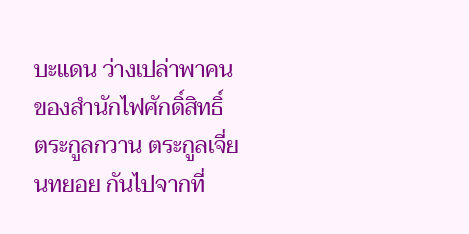บะแดน ว่างเปล่าพาคนของสำนักไฟศักดิ์สิทธิ์ ตระกูลกวาน ตระกูลเจี่ยนทยอย กันไปจากที่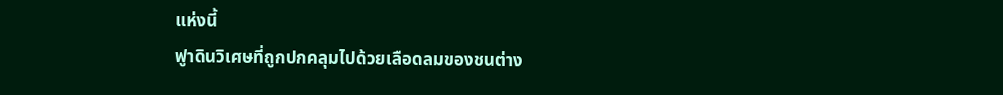แห่งนี้
ฟูาดินวิเศษที่ถูกปกคลุมไปด้วยเลือดลมของชนต่าง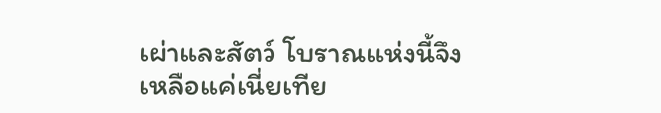เผ่าและสัตว์ โบราณแห่งนี้จึงเหลือแค่เนี่ยเทีย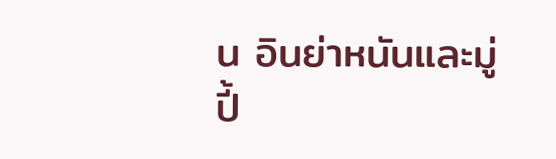น อินย่าหนันและมู่ปี้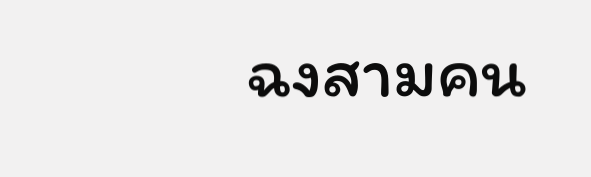ฉงสามคน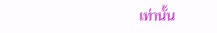เท่านั้น